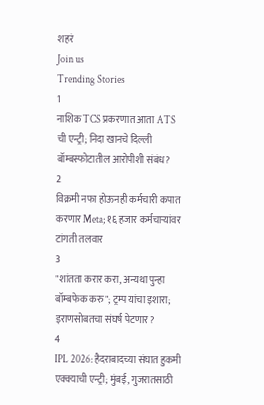शहरं
Join us
Trending Stories
1
नाशिक TCS प्रकरणात आता ATS ची एन्ट्री; निदा खानचे दिल्ली बॉम्बस्फोटातील आरोपीशी संबंध?
2
विक्रमी नफा होऊनही कर्मचारी कपात करणार Meta; १६ हजार कर्मचाऱ्यांवर टांगती तलवार
3
"शांतता करार करा, अन्यथा पुन्हा बॉम्बफेक करु"; ट्रम्प यांचा इशारा; इराणसोबतचा संघर्ष पेटणार?
4
IPL 2026: हैदराबादच्या संघात हुकमी एक्क्याची एन्ट्री; मुंबई, गुजरातसाठी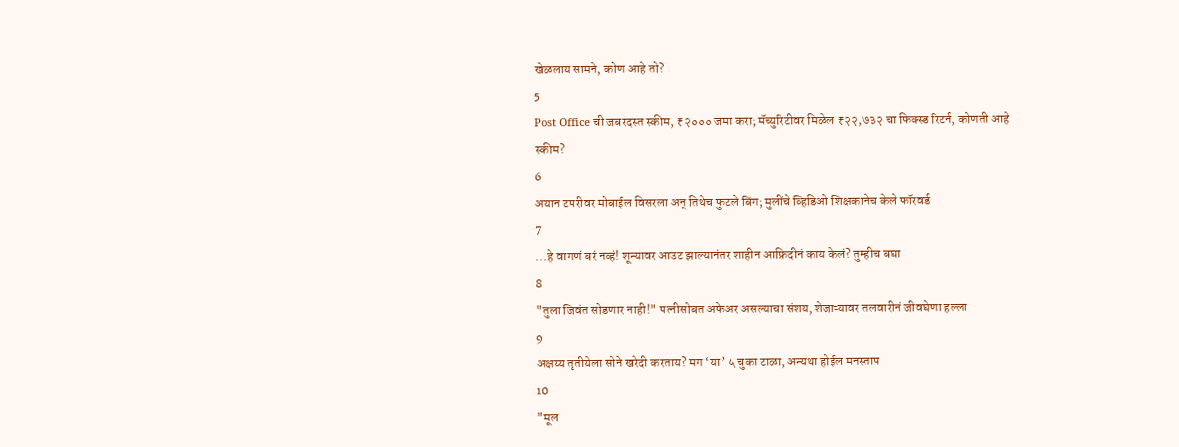खेळलाय सामने, कोण आहे तो?
5
Post Office ची जबरदस्त स्कीम, ₹२००० जमा करा; मॅच्युरिटीवर मिळेल ₹२२,७३२ चा फिक्स्ड रिटर्न, कोणती आहे स्कीम?
6
अयान टपरीवर मोबाईल विसरला अन् तिथेच फुटले बिंग; मुलींचे व्हिडिओ शिक्षकानेच केले फॉरवर्ड
7
...हे वागणं बरं नव्हं! शून्यावर आउट झाल्यानंतर शाहीन आफ्रिदीनं काय केलं? तुम्हीच बघा
8
"तुला जिवंत सोडणार नाही!" पत्नीसोबत अफेअर असल्याचा संशय, शेजाऱ्यावर तलवारीनं जीवघेणा हल्ला
9
अक्षय्य तृतीयेला सोने खरेदी करताय? मग ‘या’ ५ चुका टाळा, अन्यथा होईल मनस्ताप
10
"मूल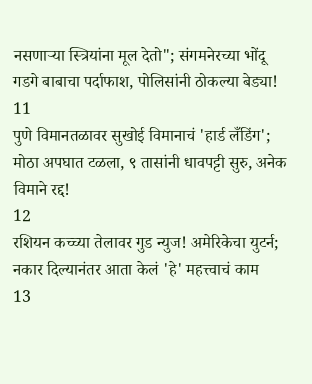नसणाऱ्या स्त्रियांना मूल देतो"; संगमनेरच्या भोंदू गडगे बाबाचा पर्दाफाश, पोलिसांनी ठोकल्या बेड्या!
11
पुणे विमानतळावर सुखोई विमानाचं 'हार्ड लँडिंग'; मोठा अपघात टळला, ९ तासांनी धावपट्टी सुरु, अनेक विमाने रद्द!
12
रशियन कच्च्या तेलावर गुड न्युज! अमेरिकेचा युटर्न; नकार दिल्यानंतर आता केलं 'हे' महत्त्वाचं काम
13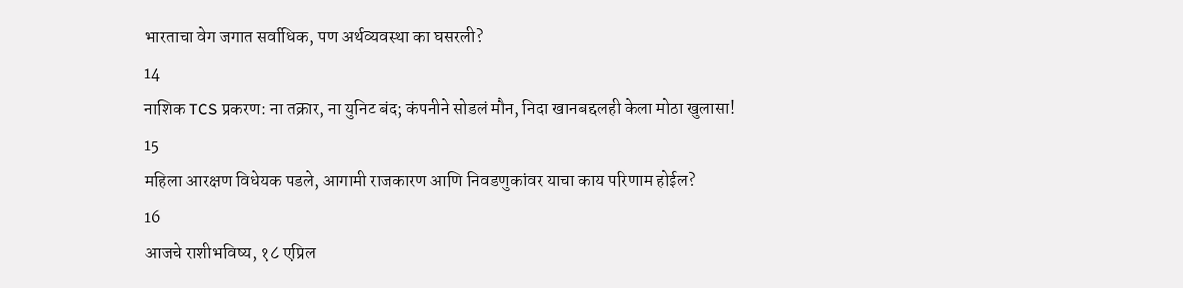भारताचा वेग जगात सर्वाधिक, पण अर्थव्यवस्था का घसरली?
14
नाशिक TCS प्रकरण: ना तक्रार, ना युनिट बंद; कंपनीने सोडलं मौन, निदा खानबद्दलही केला मोठा खुलासा!
15
महिला आरक्षण विधेयक पडले, आगामी राजकारण आणि निवडणुकांवर याचा काय परिणाम होईल?
16
आजचे राशीभविष्य, १८ एप्रिल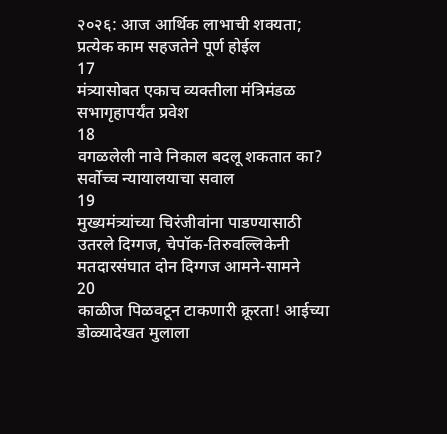२०२६: आज आर्थिक लाभाची शक्यता; प्रत्येक काम सहजतेने पूर्ण होईल
17
मंत्र्यासोबत एकाच व्यक्तीला मंत्रिमंडळ सभागृहापर्यंत प्रवेश
18
वगळलेली नावे निकाल बदलू शकतात का? सर्वोच्च न्यायालयाचा सवाल
19
मुख्यमंत्र्यांच्या चिरंजीवांना पाडण्यासाठी उतरले दिग्गज, चेपॉक-तिरुवल्लिकेनी मतदारसंघात दोन दिग्गज आमने-सामने
20
काळीज पिळवटून टाकणारी क्रूरता! आईच्या डोळ्यादेखत मुलाला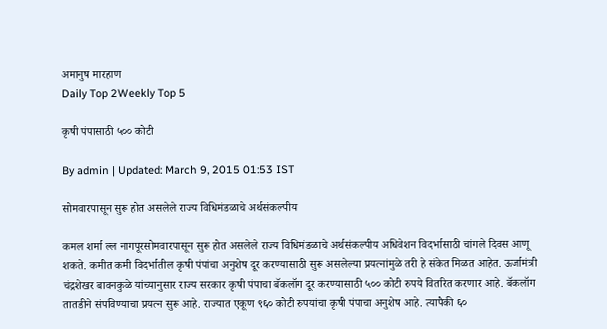अमानुष मारहाण
Daily Top 2Weekly Top 5

कृषी पंपासाठी ५०० कोटी

By admin | Updated: March 9, 2015 01:53 IST

सोमवारपासून सुरू होत असलेले राज्य विधिमंडळाचे अर्थसंकल्पीय

कमल शर्मा ल्ल नागपूरसोमवारपासून सुरू होत असलेले राज्य विधिमंडळाचे अर्थसंकल्पीय अधिवेशन विदर्भासाठी चांगले दिवस आणू शकते. कमीत कमी विदर्भातील कृषी पंपांचा अनुशेष दूर करण्यासाठी सुरू असलेल्या प्रयत्नांमुळे तरी हे संकेत मिळत आहेत. ऊर्जामंत्री चंद्रशेखर बावनकुळे यांच्यानुसार राज्य सरकार कृषी पंपाचा बॅकलॉग दूर करण्यासाठी ५०० कोटी रुपये वितरित करणार आहे. बॅकलॉग तातडीने संपविण्याचा प्रयत्न सुरू आहे. राज्यात एकूण ९६० कोटी रुपयांचा कृषी पंपाचा अनुशेष आहे. त्यापैकी ६०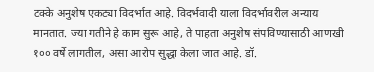टक्के अनुशेष एकट्या विदर्भात आहे. विदर्भवादी याला विदर्भावरील अन्याय मानतात. ज्या गतीने हे काम सुरू आहे, ते पाहता अनुशेष संपविण्यासाठी आणखी १०० वर्षे लागतील, असा आरोप सुद्धा केला जात आहे. डॉ.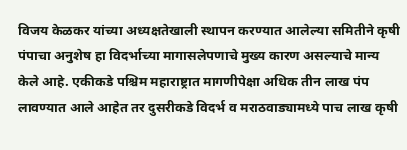विजय केळकर यांच्या अध्यक्षतेखाली स्थापन करण्यात आलेल्या समितीने कृषी पंपाचा अनुशेष हा विदर्भाच्या मागासलेपणाचे मुख्य कारण असल्याचे मान्य केले आहे. एकीकडे पश्चिम महाराष्ट्रात मागणीपेक्षा अधिक तीन लाख पंप लावण्यात आले आहेत तर दुसरीकडे विदर्भ व मराठवाड्यामध्ये पाच लाख कृषी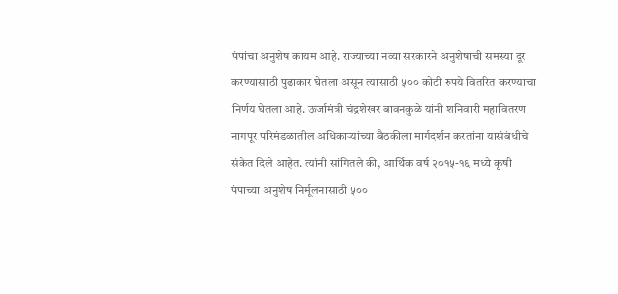पंपांचा अनुशेष कायम आहे. राज्याच्या नव्या सरकारने अनुशेषाची समस्या दूर करण्यासाठी पुढाकार घेतला असून त्यासाठी ५०० कोटी रुपये वितरित करण्याचा निर्णय घेतला आहे. ऊर्जामंत्री चंद्रशेखर बावनकुळे यांनी शनिवारी महावितरण नागपूर परिमंडळातील अधिकाऱ्यांच्या बैठकीला मार्गदर्शन करतांना यासंबंधीचे संकेत दिले आहेत. त्यांनी सांगितले की, आर्थिक वर्ष २०१५-१६ मध्ये कृषी पंपाच्या अनुशेष निर्मूलनासाठी ५००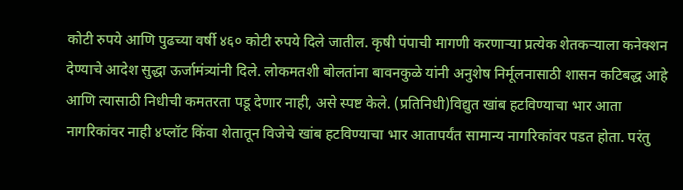कोटी रुपये आणि पुढच्या वर्षी ४६० कोटी रुपये दिले जातील. कृषी पंपाची मागणी करणाऱ्या प्रत्येक शेतकऱ्याला कनेक्शन देण्याचे आदेश सुद्धा ऊर्जामंत्र्यांनी दिले. लोकमतशी बोलतांना बावनकुळे यांनी अनुशेष निर्मूलनासाठी शासन कटिबद्ध आहे आणि त्यासाठी निधीची कमतरता पडू देणार नाही, असे स्पष्ट केले. (प्रतिनिधी)विद्युत खांब हटविण्याचा भार आता नागरिकांवर नाही ४प्लॉट किंवा शेतातून विजेचे खांब हटविण्याचा भार आतापर्यंत सामान्य नागरिकांवर पडत होता. परंतु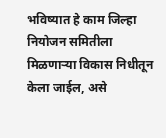भविष्यात हे काम जिल्हा नियोजन समितीला मिळणाऱ्या विकास निधीतून केला जाईल, असे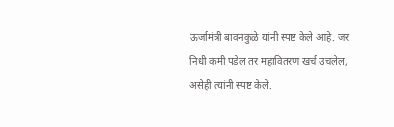ऊर्जामंत्री बावनकुळे यांनी स्पष्ट केले आहे. जर निधी कमी पडेल तर महावितरण खर्च उचलेल, असेही त्यांनी स्पष्ट केले.